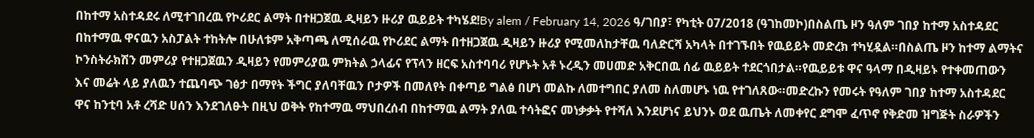በከተማ አስተዳደሩ ለሚተገበረዉ የኮሪደር ልማት በተዘጋጀዉ ዲዛይን ዙሪያ ዉይይት ተካሄደ!By alem / February 14, 2026 ዓ/ገበያ፣ የካቲት 07/2018 (ዓገከመኮ)በስልጤ ዞን ዓለም ገበያ ከተማ አስተዳደር በከተማዉ ዋናዉን አስፓልት ተከትሎ በሁለቱም አቅጣጫ ለሚሰራዉ የኮሪደር ልማት በተዘጋጀዉ ዲዛይን ዙሪያ የሚመለከታቸዉ ባለድርሻ አካላት በተገኙበት የዉይይት መድረክ ተካሂዷል።በስልጤ ዞን ከተማ ልማትና ኮንስትራክሽን መምሪያ የተዘጋጀዉን ዲዛይን የመምሪያዉ ምክትል ኃላፊና የፕላን ዘርፍ አስተባባሪ የሆኑት አቶ ኑረዲን መሀመድ አቅርበዉ ሰፊ ዉይይት ተደርጎበታል።የዉይይቱ ዋና ዓላማ በዲዛይኑ የተቀመጠውን እና መሬት ላይ ያለዉን ተጨባጭ ገፅታ በማየት ችግር ያለባቸዉን ቦታዎች በመለየት በቀጣይ ግልፅ በሆነ መልኩ ለመተግበር ያለመ ስለመሆኑ ነዉ የተገለጸው።መድረኩን የመሩት የዓለም ገበያ ከተማ አስተዳደር ዋና ከንቲባ አቶ ረሻድ ሀሰን እንደገለፁት በዚህ ወቅት የከተማዉ ማህበረሰብ በከተማዉ ልማት ያለዉ ተሳትፎና መነቃቃት የተሻለ እንደሆነና ይህንኑ ወደ ዉጤት ለመቀየር ደግሞ ፈጥኖ የቅድመ ዝግጅት ስራዎችን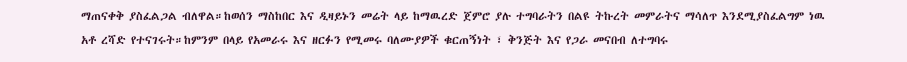ማጠናቀቅ ያስፈልጋል ብለዋል።ከወሰን ማስከበር እና ዲዛይኑን መሬት ላይ ከማዉረድ ጀምሮ ያሉ ተግባራትን በልዩ ትኩረት መምራትና ማሳለጥ እንደሚያስፈልግም ነዉ አቶ ረሻድ የተናገሩት።ከምንም በላይ የአመራሩ እና ዘርፉን የሚመሩ ባለሙያዎች ቁርጠኝነት ፣ ቅንጅት እና የጋራ መናበብ ለተግባሩ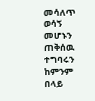መሳለጥ ወሳኝ መሆኑን ጠቅሰዉ ተግባሩን ከምንም በላይ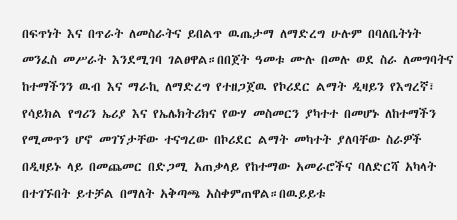በፍጥነት እና በጥራት ለመስራትና ይበልጥ ዉጤታማ ለማድረግ ሁሉም በባለቤትነት መንፈስ መሥራት እንደሚገባ ገልፀዋል።በበጀት ዓመቱ ሙሉ በመሉ ወደ ስራ ለመግባትና ከተማችንን ዉብ እና ማራኪ ለማድረግ የተዘጋጀዉ የኮሪደር ልማት ዲዛይን የእግረኛ፣ የሳይክል የግሪን ኤሪያ እና የኤሌክትሪክና የውሃ መስመርን ያካተተ በመሆኑ ለከተማችን የሚመጥን ሆኖ መገኘታቸው ተናግረው በኮሪደር ልማት መካተት ያለባቸው ስራዎች በዲዛይኑ ላይ በመጨመር በድጋሚ አጠቃላይ የከተማው አመራሮችና ባለድርሻ አካላት በተገኙበት ይተቻል በማለት አቅጣጫ አስቀምጠዋል።በዉይይቱ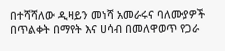በተሻሻለው ዲዛይን መነሻ አመራሩና ባለሙያዎች በጥልቀት በማየት እና ሀሳብ በመለዋወጥ የጋራ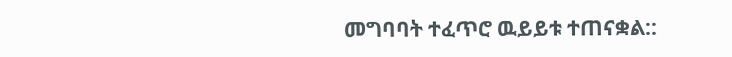መግባባት ተፈጥሮ ዉይይቱ ተጠናቋል::